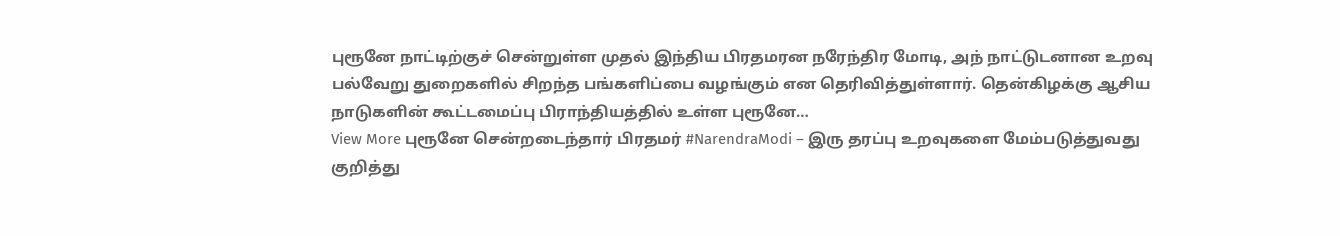புரூனே நாட்டிற்குச் சென்றுள்ள முதல் இந்திய பிரதமரன நரேந்திர மோடி, அந் நாட்டுடனான உறவு பல்வேறு துறைகளில் சிறந்த பங்களிப்பை வழங்கும் என தெரிவித்துள்ளார். தென்கிழக்கு ஆசிய நாடுகளின் கூட்டமைப்பு பிராந்தியத்தில் உள்ள புரூனே…
View More புரூனே சென்றடைந்தார் பிரதமர் #NarendraModi – இரு தரப்பு உறவுகளை மேம்படுத்துவது குறித்து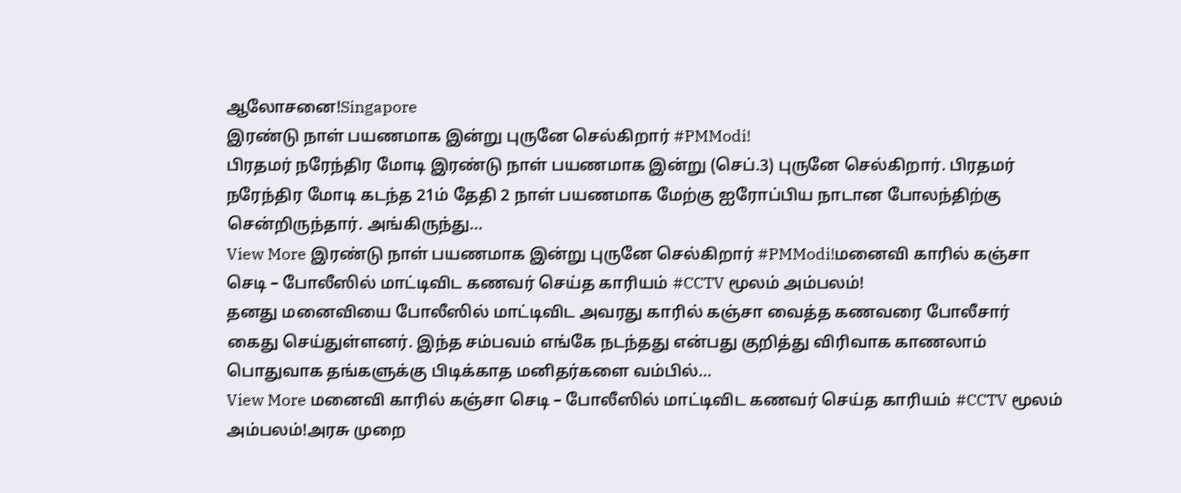ஆலோசனை!Singapore
இரண்டு நாள் பயணமாக இன்று புருனே செல்கிறார் #PMModi!
பிரதமர் நரேந்திர மோடி இரண்டு நாள் பயணமாக இன்று (செப்.3) புருனே செல்கிறார். பிரதமர் நரேந்திர மோடி கடந்த 21ம் தேதி 2 நாள் பயணமாக மேற்கு ஐரோப்பிய நாடான போலந்திற்கு சென்றிருந்தார். அங்கிருந்து…
View More இரண்டு நாள் பயணமாக இன்று புருனே செல்கிறார் #PMModi!மனைவி காரில் கஞ்சா செடி – போலீஸில் மாட்டிவிட கணவர் செய்த காரியம் #CCTV மூலம் அம்பலம்!
தனது மனைவியை போலீஸில் மாட்டிவிட அவரது காரில் கஞ்சா வைத்த கணவரை போலீசார் கைது செய்துள்ளனர். இந்த சம்பவம் எங்கே நடந்தது என்பது குறித்து விரிவாக காணலாம் பொதுவாக தங்களுக்கு பிடிக்காத மனிதர்களை வம்பில்…
View More மனைவி காரில் கஞ்சா செடி – போலீஸில் மாட்டிவிட கணவர் செய்த காரியம் #CCTV மூலம் அம்பலம்!அரசு முறை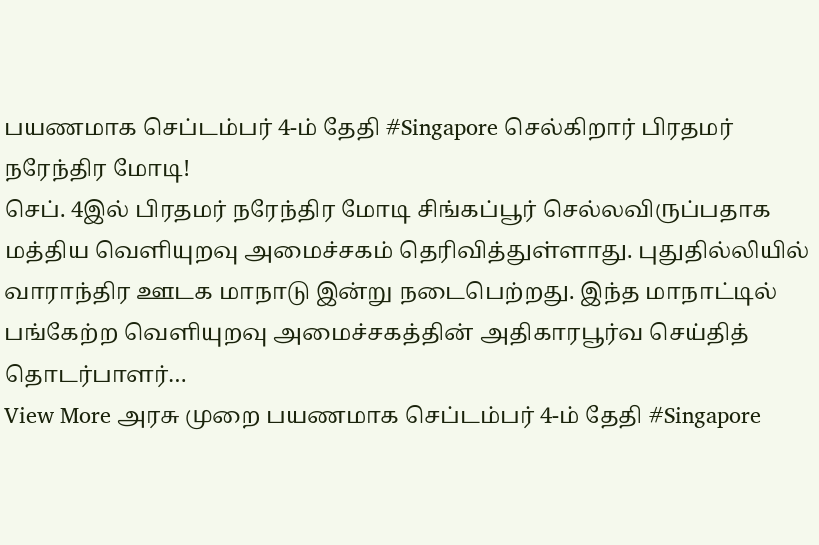பயணமாக செப்டம்பர் 4-ம் தேதி #Singapore செல்கிறார் பிரதமர் நரேந்திர மோடி!
செப். 4இல் பிரதமர் நரேந்திர மோடி சிங்கப்பூர் செல்லவிருப்பதாக மத்திய வெளியுறவு அமைச்சகம் தெரிவித்துள்ளாது. புதுதில்லியில் வாராந்திர ஊடக மாநாடு இன்று நடைபெற்றது. இந்த மாநாட்டில் பங்கேற்ற வெளியுறவு அமைச்சகத்தின் அதிகாரபூர்வ செய்தித் தொடர்பாளர்…
View More அரசு முறை பயணமாக செப்டம்பர் 4-ம் தேதி #Singapore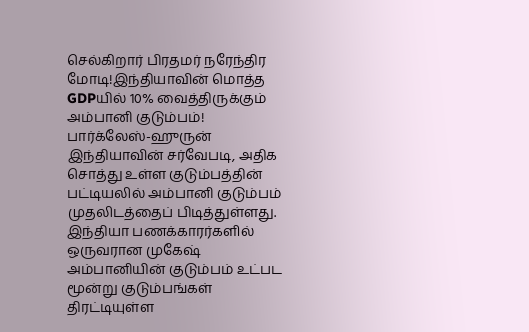செல்கிறார் பிரதமர் நரேந்திர மோடி!இந்தியாவின் மொத்த GDPயில் 10% வைத்திருக்கும் அம்பானி குடும்பம்!
பார்க்லேஸ்-ஹுருன் இந்தியாவின் சர்வேபடி, அதிக சொத்து உள்ள குடும்பத்தின் பட்டியலில் அம்பானி குடும்பம் முதலிடத்தைப் பிடித்துள்ளது. இந்தியா பணக்காரர்களில் ஒருவரான முகேஷ் அம்பானியின் குடும்பம் உட்பட மூன்று குடும்பங்கள் திரட்டியுள்ள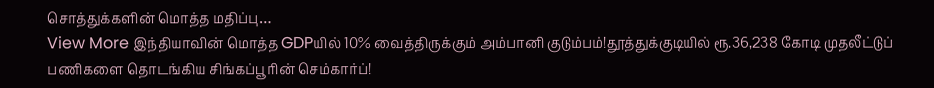சொத்துக்களின் மொத்த மதிப்பு…
View More இந்தியாவின் மொத்த GDPயில் 10% வைத்திருக்கும் அம்பானி குடும்பம்!தூத்துக்குடியில் ரூ.36,238 கோடி முதலீட்டுப் பணிகளை தொடங்கிய சிங்கப்பூரின் செம்கார்ப்!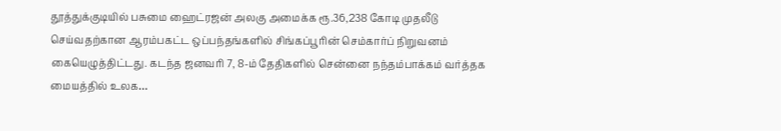தூத்துக்குடியில் பசுமை ஹைட்ரஜன் அலகு அமைக்க ரூ.36,238 கோடி முதலீடு செய்வதற்கான ஆரம்பகட்ட ஒப்பந்தங்களில் சிங்கப்பூரின் செம்கார்ப் நிறுவனம் கையெழுத்திட்டது. கடந்த ஜனவரி 7, 8-ம் தேதிகளில் சென்னை நந்தம்பாக்கம் வர்த்தக மையத்தில் உலக…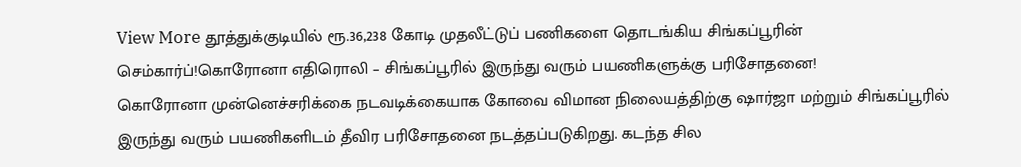View More தூத்துக்குடியில் ரூ.36,238 கோடி முதலீட்டுப் பணிகளை தொடங்கிய சிங்கப்பூரின் செம்கார்ப்!கொரோனா எதிரொலி – சிங்கப்பூரில் இருந்து வரும் பயணிகளுக்கு பரிசோதனை!
கொரோனா முன்னெச்சரிக்கை நடவடிக்கையாக கோவை விமான நிலையத்திற்கு ஷார்ஜா மற்றும் சிங்கப்பூரில் இருந்து வரும் பயணிகளிடம் தீவிர பரிசோதனை நடத்தப்படுகிறது. கடந்த சில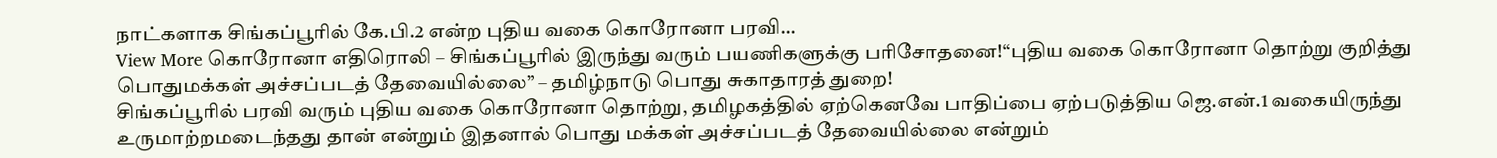நாட்களாக சிங்கப்பூரில் கே.பி.2 என்ற புதிய வகை கொரோனா பரவி…
View More கொரோனா எதிரொலி – சிங்கப்பூரில் இருந்து வரும் பயணிகளுக்கு பரிசோதனை!“புதிய வகை கொரோனா தொற்று குறித்து பொதுமக்கள் அச்சப்படத் தேவையில்லை” – தமிழ்நாடு பொது சுகாதாரத் துறை!
சிங்கப்பூரில் பரவி வரும் புதிய வகை கொரோனா தொற்று, தமிழகத்தில் ஏற்கெனவே பாதிப்பை ஏற்படுத்திய ஜெ.என்.1 வகையிருந்து உருமாற்றமடைந்தது தான் என்றும் இதனால் பொது மக்கள் அச்சப்படத் தேவையில்லை என்றும்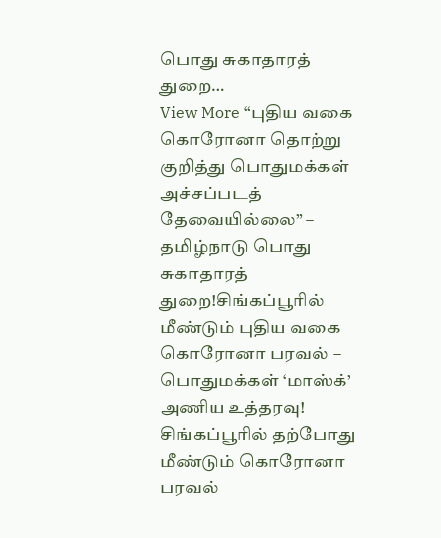பொது சுகாதாரத் துறை…
View More “புதிய வகை கொரோனா தொற்று குறித்து பொதுமக்கள் அச்சப்படத் தேவையில்லை” – தமிழ்நாடு பொது சுகாதாரத் துறை!சிங்கப்பூரில் மீண்டும் புதிய வகை கொரோனா பரவல் – பொதுமக்கள் ‘மாஸ்க்’ அணிய உத்தரவு!
சிங்கப்பூரில் தற்போது மீண்டும் கொரோனா பரவல்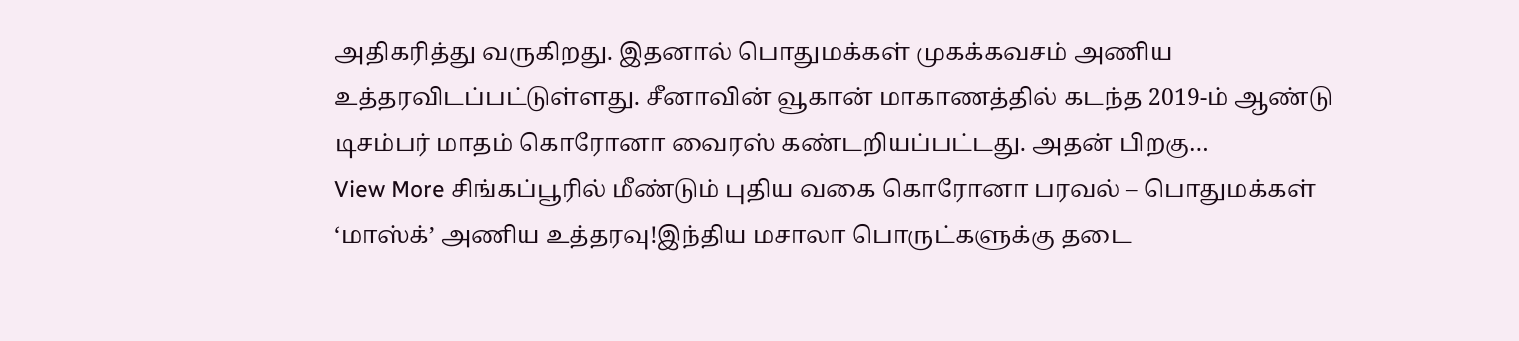அதிகரித்து வருகிறது. இதனால் பொதுமக்கள் முகக்கவசம் அணிய உத்தரவிடப்பட்டுள்ளது. சீனாவின் வூகான் மாகாணத்தில் கடந்த 2019-ம் ஆண்டு டிசம்பர் மாதம் கொரோனா வைரஸ் கண்டறியப்பட்டது. அதன் பிறகு…
View More சிங்கப்பூரில் மீண்டும் புதிய வகை கொரோனா பரவல் – பொதுமக்கள் ‘மாஸ்க்’ அணிய உத்தரவு!இந்திய மசாலா பொருட்களுக்கு தடை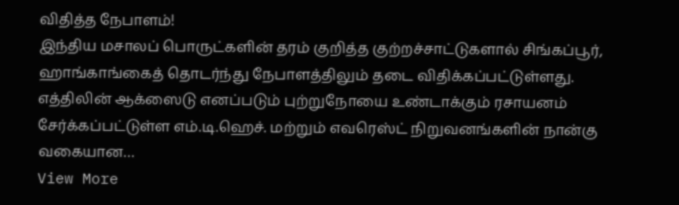விதித்த நேபாளம்!
இந்திய மசாலப் பொருட்களின் தரம் குறித்த குற்றச்சாட்டுகளால் சிங்கப்பூர், ஹாங்காங்கைத் தொடர்ந்து நேபாளத்திலும் தடை விதிக்கப்பட்டுள்ளது. எத்திலின் ஆக்ஸைடு எனப்படும் புற்றுநோயை உண்டாக்கும் ரசாயனம் சேர்க்கப்பட்டுள்ள எம்.டி.ஹெச். மற்றும் எவரெஸ்ட் நிறுவனங்களின் நான்கு வகையான…
View More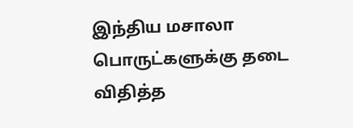இந்திய மசாலா பொருட்களுக்கு தடை விதித்த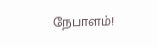நேபாளம்!